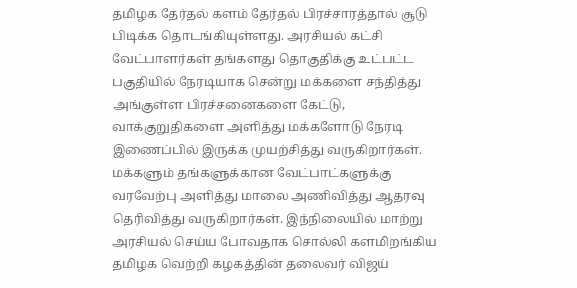தமிழக தேர்தல் களம் தேர்தல் பிரச்சாரத்தால் சூடு பிடிக்க தொடங்கியுள்ளது. அரசியல் கட்சி வேட்பாளர்கள் தங்களது தொகுதிக்கு உட்பட்ட பகுதியில் நேரடியாக சென்று மக்களை சந்தித்து அங்குள்ள பிரச்சனைகளை கேட்டு, வாக்குறுதிகளை அளித்து மக்களோடு நேரடி இணைப்பில் இருக்க முயற்சித்து வருகிறார்கள். மக்களும் தங்களுக்கான வேட்பாட்களுக்கு வரவேற்பு அளித்து மாலை அணிவித்து ஆதரவு தெரிவித்து வருகிறார்கள். இந்நிலையில் மாற்று அரசியல் செய்ய போவதாக சொல்லி களமிறங்கிய தமிழக வெற்றி கழகத்தின் தலைவர் விஜய்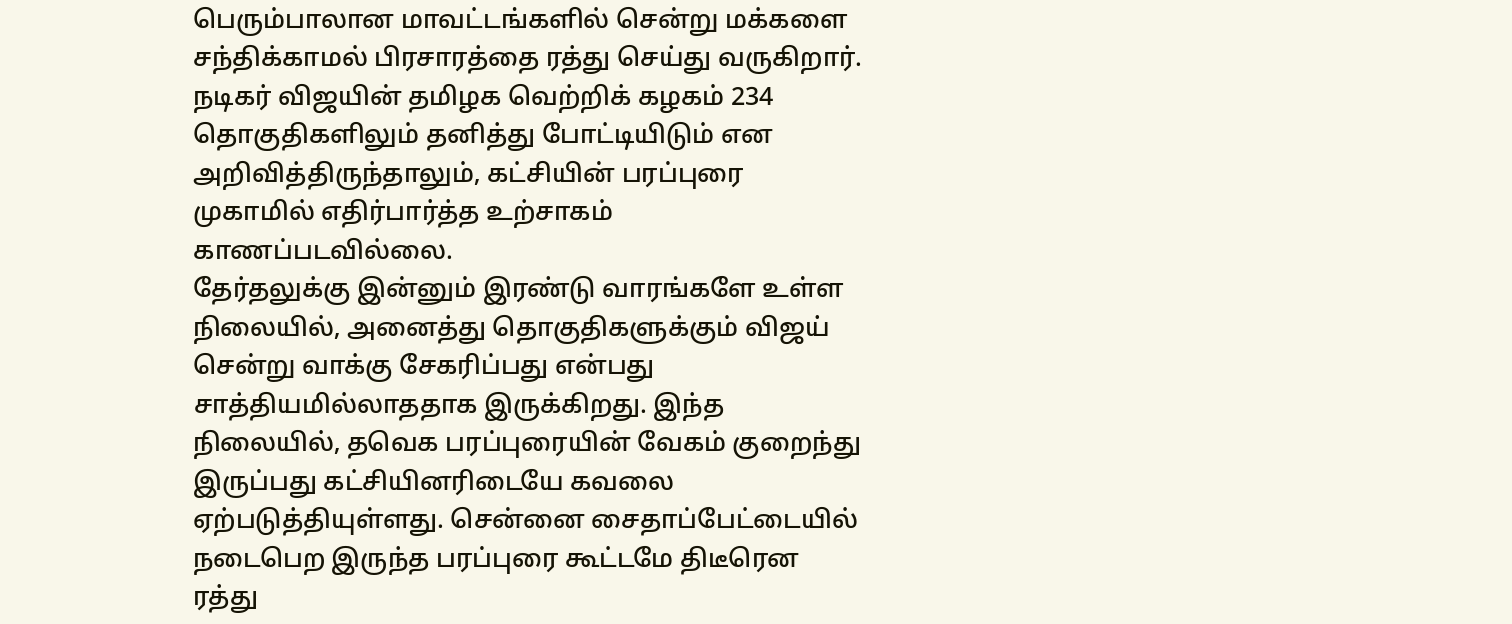பெரும்பாலான மாவட்டங்களில் சென்று மக்களை சந்திக்காமல் பிரசாரத்தை ரத்து செய்து வருகிறார். நடிகர் விஜயின் தமிழக வெற்றிக் கழகம் 234 தொகுதிகளிலும் தனித்து போட்டியிடும் என அறிவித்திருந்தாலும், கட்சியின் பரப்புரை முகாமில் எதிர்பார்த்த உற்சாகம் காணப்படவில்லை.
தேர்தலுக்கு இன்னும் இரண்டு வாரங்களே உள்ள நிலையில், அனைத்து தொகுதிகளுக்கும் விஜய் சென்று வாக்கு சேகரிப்பது என்பது சாத்தியமில்லாததாக இருக்கிறது. இந்த நிலையில், தவெக பரப்புரையின் வேகம் குறைந்து இருப்பது கட்சியினரிடையே கவலை ஏற்படுத்தியுள்ளது. சென்னை சைதாப்பேட்டையில் நடைபெற இருந்த பரப்புரை கூட்டமே திடீரென ரத்து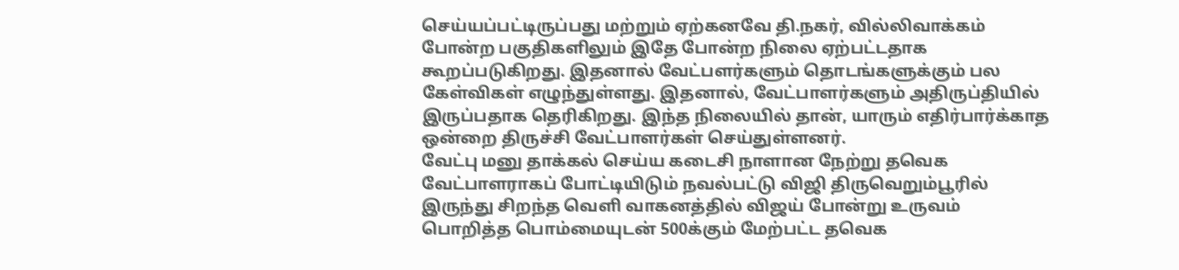செய்யப்பட்டிருப்பது மற்றும் ஏற்கனவே தி.நகர், வில்லிவாக்கம் போன்ற பகுதிகளிலும் இதே போன்ற நிலை ஏற்பட்டதாக கூறப்படுகிறது. இதனால் வேட்பளர்களும் தொடங்களுக்கும் பல கேள்விகள் எழுந்துள்ளது. இதனால், வேட்பாளர்களும் அதிருப்தியில் இருப்பதாக தெரிகிறது. இந்த நிலையில் தான், யாரும் எதிர்பார்க்காத ஒன்றை திருச்சி வேட்பாளர்கள் செய்துள்ளனர்.
வேட்பு மனு தாக்கல் செய்ய கடைசி நாளான நேற்று தவெக வேட்பாளராகப் போட்டியிடும் நவல்பட்டு விஜி திருவெறும்பூரில் இருந்து சிறந்த வெளி வாகனத்தில் விஜய் போன்று உருவம் பொறித்த பொம்மையுடன் 500க்கும் மேற்பட்ட தவெக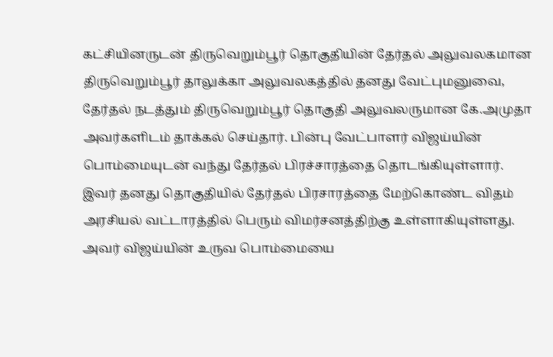கட்சியினருடன் திருவெறும்பூர் தொகுதியின் தேர்தல் அலுவலகமான திருவெறும்பூர் தாலுக்கா அலுவலகத்தில் தனது வேட்புமனுவை, தேர்தல் நடத்தும் திருவெறும்பூர் தொகுதி அலுவலருமான கே.அமுதா அவர்களிடம் தாக்கல் செய்தார். பின்பு வேட்பாளர் விஜய்யின் பொம்மையுடன் வந்து தேர்தல் பிரச்சாரத்தை தொடங்கியுள்ளார். இவர் தனது தொகுதியில் தேர்தல் பிரசாரத்தை மேற்கொண்ட விதம் அரசியல் வட்டாரத்தில் பெரும் விமர்சனத்திற்கு உள்ளாகியுள்ளது. அவர் விஜய்யின் உருவ பொம்மையை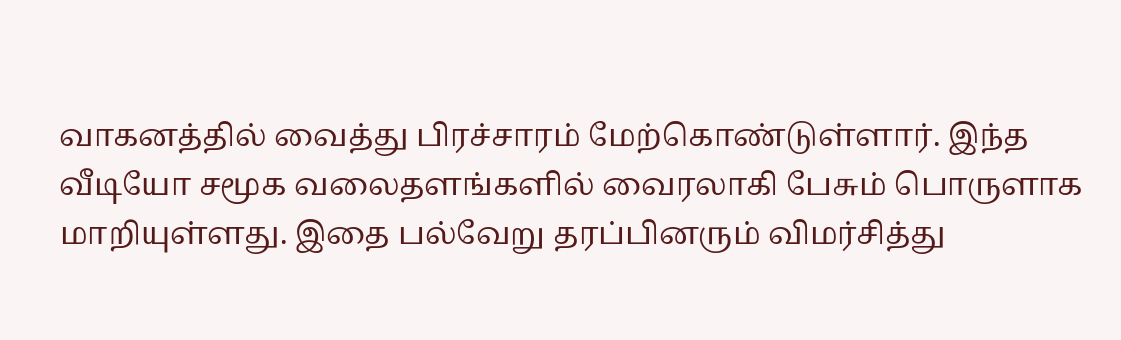வாகனத்தில் வைத்து பிரச்சாரம் மேற்கொண்டுள்ளார். இந்த வீடியோ சமூக வலைதளங்களில் வைரலாகி பேசும் பொருளாக மாறியுள்ளது. இதை பல்வேறு தரப்பினரும் விமர்சித்து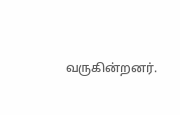வருகின்றனர்.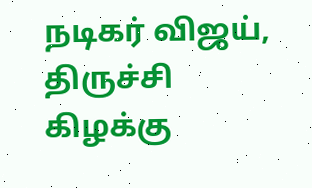நடிகர் விஜய், திருச்சி கிழக்கு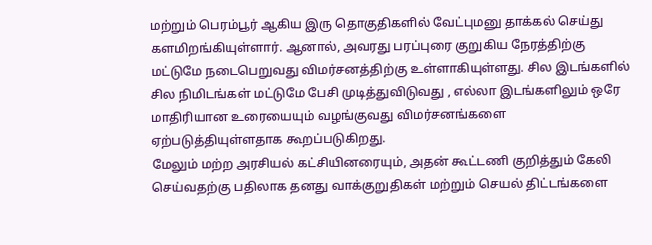மற்றும் பெரம்பூர் ஆகிய இரு தொகுதிகளில் வேட்புமனு தாக்கல் செய்து களமிறங்கியுள்ளார். ஆனால், அவரது பரப்புரை குறுகிய நேரத்திற்கு மட்டுமே நடைபெறுவது விமர்சனத்திற்கு உள்ளாகியுள்ளது. சில இடங்களில் சில நிமிடங்கள் மட்டுமே பேசி முடித்துவிடுவது , எல்லா இடங்களிலும் ஒரே மாதிரியான உரையையும் வழங்குவது விமர்சனங்களை ஏற்படுத்தியுள்ளதாக கூறப்படுகிறது.
மேலும் மற்ற அரசியல் கட்சியினரையும், அதன் கூட்டணி குறித்தும் கேலி செய்வதற்கு பதிலாக தனது வாக்குறுதிகள் மற்றும் செயல் திட்டங்களை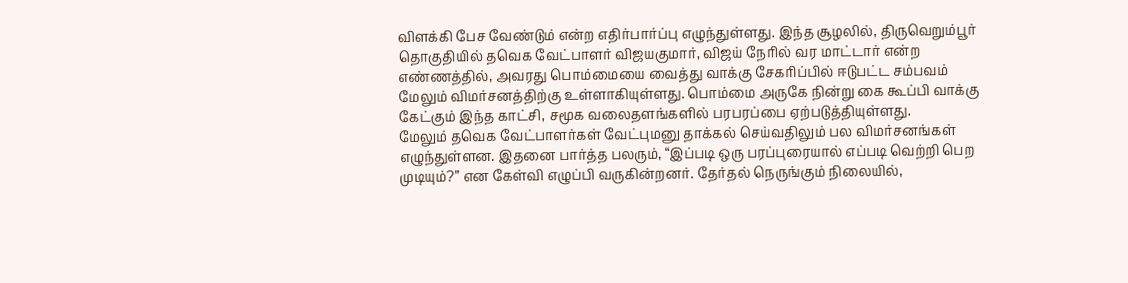விளக்கி பேச வேண்டும் என்ற எதிர்பார்ப்பு எழுந்துள்ளது. இந்த சூழலில், திருவெறும்பூர் தொகுதியில் தவெக வேட்பாளர் விஜயகுமார், விஜய் நேரில் வர மாட்டார் என்ற எண்ணத்தில், அவரது பொம்மையை வைத்து வாக்கு சேகரிப்பில் ஈடுபட்ட சம்பவம் மேலும் விமர்சனத்திற்கு உள்ளாகியுள்ளது. பொம்மை அருகே நின்று கை கூப்பி வாக்கு கேட்கும் இந்த காட்சி, சமூக வலைதளங்களில் பரபரப்பை ஏற்படுத்தியுள்ளது.
மேலும் தவெக வேட்பாளர்கள் வேட்புமனு தாக்கல் செய்வதிலும் பல விமர்சனங்கள் எழுந்துள்ளன. இதனை பார்த்த பலரும், “இப்படி ஒரு பரப்புரையால் எப்படி வெற்றி பெற முடியும்?” என கேள்வி எழுப்பி வருகின்றனர். தேர்தல் நெருங்கும் நிலையில்,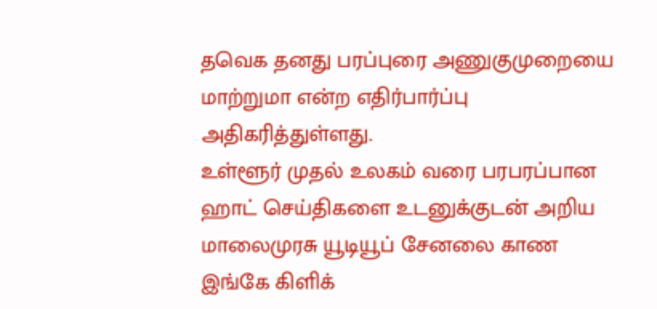தவெக தனது பரப்புரை அணுகுமுறையை மாற்றுமா என்ற எதிர்பார்ப்பு அதிகரித்துள்ளது.
உள்ளூர் முதல் உலகம் வரை பரபரப்பான ஹாட் செய்திகளை உடனுக்குடன் அறிய மாலைமுரசு யூடியூப் சேனலை காண இங்கே கிளிக்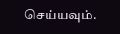செய்யவும்.